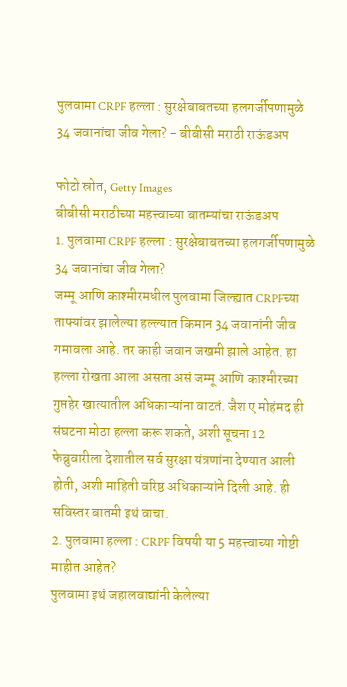पुलवामा CRPF हल्ला : सुरक्षेबाबतच्या हलगर्जीपणामुळे 34 जवानांचा जीव गेला? - बीबीसी मराठी राऊंडअप

फोटो स्रोत, Getty Images
बीबीसी मराठीच्या महत्त्वाच्या बातम्यांचा राऊंडअप
1. पुलवामा CRPF हल्ला : सुरक्षेबाबतच्या हलगर्जीपणामुळे 34 जवानांचा जीव गेला?
जम्मू आणि काश्मीरमधील पुलवामा जिल्ह्यात CRPFच्या ताफ्यांवर झालेल्या हल्ल्यात किमान 34 जवानांनी जीव गमावला आहे. तर काही जवान जखमी झाले आहेत. हा हल्ला रोखता आला असता असं जम्मू आणि काश्मीरच्या गुप्तहेर खात्यातील अधिकाऱ्यांना वाटतं. जैश ए मोहंमद ही संघटना मोठा हल्ला करू शकते, अशी सूचना 12 फेब्रुवारीला देशातील सर्व सुरक्षा यंत्रणांना देण्यात आली होती, अशी माहिती वरिष्ठ अधिकाऱ्यांने दिली आहे. ही सविस्तर बातमी इथं वाचा.
2. पुलवामा हल्ला : CRPF विषयी या 5 महत्त्वाच्या गोष्टी माहीत आहेत?
पुलवामा इथं जहालवाद्यांनी केलेल्या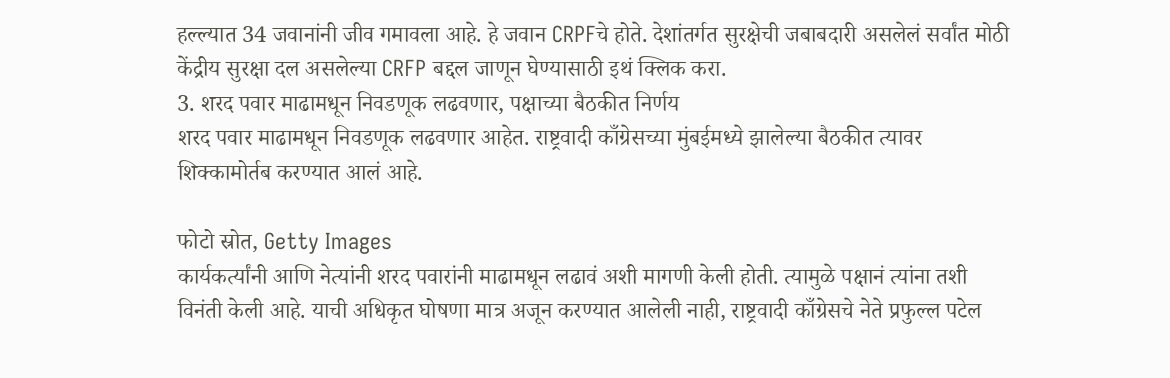हल्ल्यात 34 जवानांनी जीव गमावला आहे. हे जवान CRPFचे होते. देशांतर्गत सुरक्षेची जबाबदारी असलेलं सर्वांत मोठी केंद्रीय सुरक्षा दल असलेल्या CRFP बद्दल जाणून घेण्यासाठी इथं क्लिक करा.
3. शरद पवार माढामधून निवडणूक लढवणार, पक्षाच्या बैठकीत निर्णय
शरद पवार माढामधून निवडणूक लढवणार आहेत. राष्ट्रवादी काँग्रेसच्या मुंबईमध्ये झालेल्या बैठकीत त्यावर शिक्कामोर्तब करण्यात आलं आहे.

फोटो स्रोत, Getty Images
कार्यकर्त्यांनी आणि नेत्यांनी शरद पवारांनी माढामधून लढावं अशी मागणी केली होती. त्यामुळे पक्षानं त्यांना तशी विनंती केली आहे. याची अधिकृत घोषणा मात्र अजून करण्यात आलेली नाही, राष्ट्रवादी काँग्रेसचे नेते प्रफुल्ल पटेल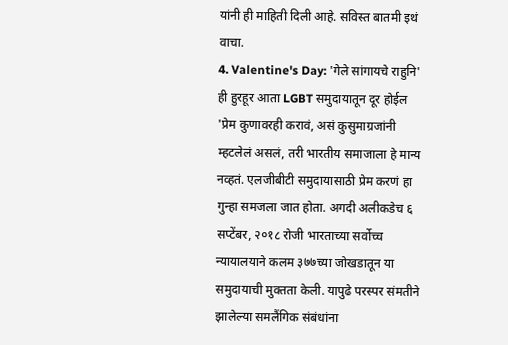यांनी ही माहिती दिली आहे. सविस्त बातमी इथं वाचा.
4. Valentine's Day: 'गेले सांगायचे राहुनि' ही हुरहूर आता LGBT समुदायातून दूर होईल
'प्रेम कुणावरही करावं, असं कुसुमाग्रजांनी म्हटलेलं असलं, तरी भारतीय समाजाला हे मान्य नव्हतं. एलजीबीटी समुदायासाठी प्रेम करणं हा गुन्हा समजला जात होता. अगदी अलीकडेच ६ सप्टेंबर, २०१८ रोजी भारताच्या सर्वोच्च न्यायालयाने कलम ३७७च्या जोखडातून या समुदायाची मुक्तता केली. यापुढे परस्पर संमतीने झालेल्या समलैंगिक संबंधांना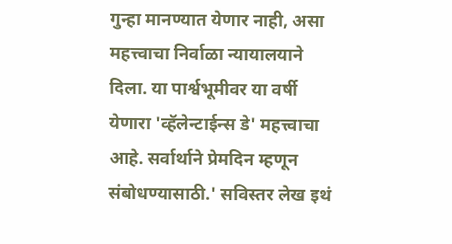गुन्हा मानण्यात येणार नाही, असा महत्त्वाचा निर्वाळा न्यायालयाने दिला. या पार्श्वभूमीवर या वर्षी येणारा 'व्हॅलेन्टाईन्स डे' महत्त्वाचा आहे. सर्वार्थाने प्रेमदिन म्हणून संबोधण्यासाठी.' सविस्तर लेख इथं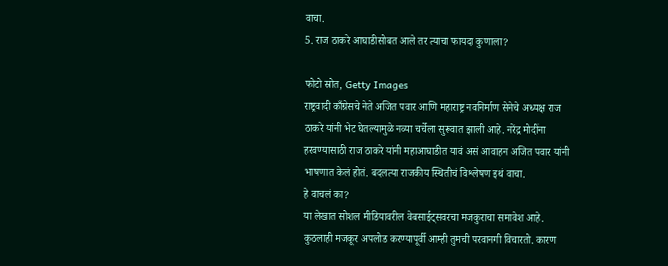वाचा.
5. राज ठाकरे आघाडीसोबत आले तर त्याचा फायदा कुणाला?

फोटो स्रोत, Getty Images
राष्ट्रवादी काँग्रेसचे नेते अजित पवार आणि महाराष्ट्र नवनिर्माण सेनेचे अध्यक्ष राज ठाकरे यांनी भेट घेतल्यामुळे नव्या चर्चेला सुरूवात झाली आहे. नरेंद्र मोदींना हरवण्यासाठी राज ठाकरे यांनी महाआघाडीत यावं असं आवाहन अजित पवार यांनी भाषणात केलं होतं. बदलत्या राजकीय स्थितीचं विश्लेषण इथं वाचा.
हे वाचलं का?
या लेखात सोशल मीडियावरील वेबसाईट्सवरचा मजकुराचा समावेश आहे. कुठलाही मजकूर अपलोड करण्यापूर्वी आम्ही तुमची परवानगी विचारतो. कारण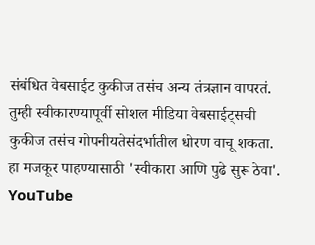संबंधित वेबसाईट कुकीज तसंच अन्य तंत्रज्ञान वापरतं. तुम्ही स्वीकारण्यापूर्वी सोशल मीडिया वेबसाईट्सची कुकीज तसंच गोपनीयतेसंदर्भातील धोरण वाचू शकता. हा मजकूर पाहण्यासाठी 'स्वीकारा आणि पुढे सुरू ठेवा'.
YouTube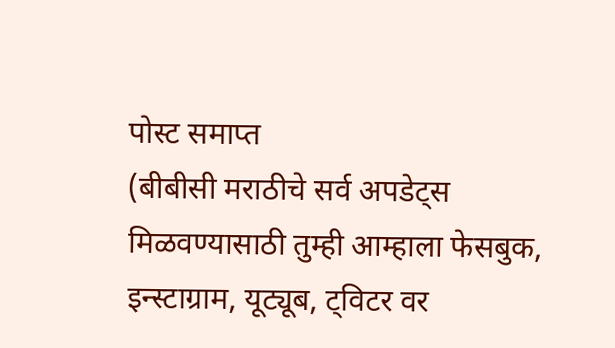पोस्ट समाप्त
(बीबीसी मराठीचे सर्व अपडेट्स मिळवण्यासाठी तुम्ही आम्हाला फेसबुक, इन्स्टाग्राम, यूट्यूब, ट्विटर वर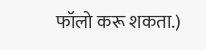फॉलो करू शकता.)